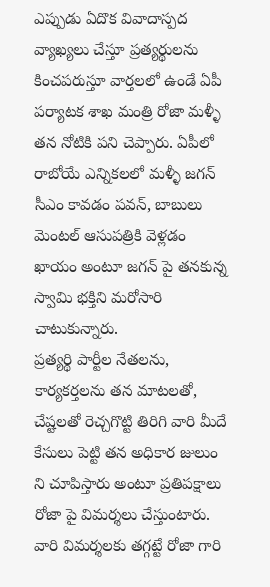ఎప్పుడు ఏదొక వివాదాస్పద వ్యాఖ్యలు చేస్తూ ప్రత్యర్థులను కించపరుస్తూ వార్తలలో ఉండే ఏపీ పర్యాటక శాఖ మంత్రి రోజా మళ్ళీ తన నోటికి పని చెప్పారు. ఏపీలో రాబోయే ఎన్నికలలో మళ్ళీ జగన్ సీఎం కావడం పవన్, బాబులు మెంటల్ ఆసుపత్రికి వెళ్లడం ఖాయం అంటూ జగన్ పై తనకున్న స్వామి భక్తిని మరోసారి చాటుకున్నారు.
ప్రత్యర్థి పార్టీల నేతలను, కార్యకర్తలను తన మాటలతో, చేష్టలతో రెచ్చగొట్టి తిరిగి వారి మీదే కేసులు పెట్టి తన అధికార జులుం ని చూపిస్తారు అంటూ ప్రతిపక్షాలు రోజా పై విమర్శలు చేస్తుంటారు. వారి విమర్శలకు తగ్గట్టే రోజా గారి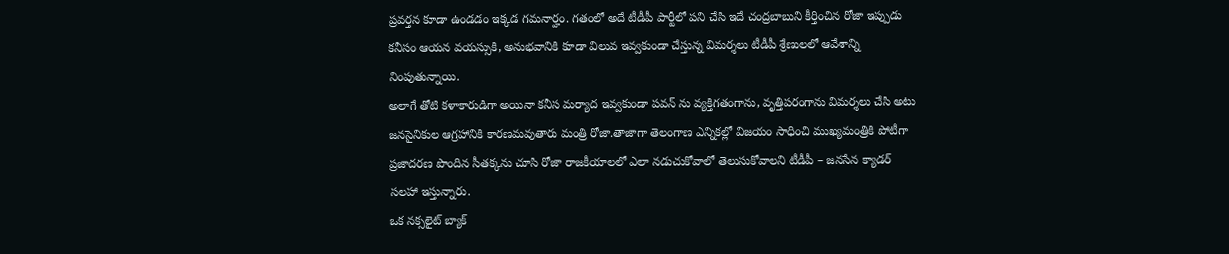ప్రవర్తన కూడా ఉండడం ఇక్కడ గమనార్హం. గతంలో అదే టీడీపీ పార్టీలో పని చేసి ఇదే చంద్రబాబుని కీర్తించిన రోజా ఇప్పుడు కనీసం ఆయన వయస్సుకి, అనుభవానికి కూడా విలువ ఇవ్వకుండా చేస్తున్న విమర్శలు టీడీపీ శ్రేణులలో ఆవేశాన్ని నింపుతున్నాయి.
అలాగే తోటి కళాకారుడిగా అయినా కనీస మర్యాద ఇవ్వకుండా పవన్ ను వ్యక్తిగతంగాను, వృత్తిపరంగాను విమర్శలు చేసి అటు జనసైనికుల ఆగ్రహానికి కారణమవుతారు మంత్రి రోజా.తాజాగా తెలంగాణ ఎన్నికల్లో విజయం సాధించి ముఖ్యమంత్రికి పోటీగా ప్రజాదరణ పొందిన సీతక్కను చూసి రోజా రాజకీయాలలో ఎలా నడుచుకోవాలో తెలుసుకోవాలని టీడీపీ – జనసేన క్యాడర్ సలహా ఇస్తున్నారు.
ఒక నక్సలైట్ బ్యాక్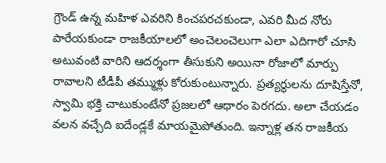గ్రౌండ్ ఉన్న మహిళ ఎవరిని కించపరచకుండా, ఎవరి మీద నోరు పారేయకుండా రాజకీయాలలో అంచెలంచెలుగా ఎలా ఎదిగారో చూసి అటువంటి వారిని ఆదర్శంగా తీసుకుని అయినా రోజాలో మార్పు రావాలని టీడీపీ తమ్ముళ్లు కోరుకుంటున్నారు. ప్రత్యర్థులను దూషిస్తేనో, స్వామి భక్తి చాటుకుంటేనో ప్రజలలో ఆధారం పెరగదు. అలా చేయడం వలన వచ్చేది ఐదేండ్లకే మాయమైపోతుంది. ఇన్నాళ్ల తన రాజకీయ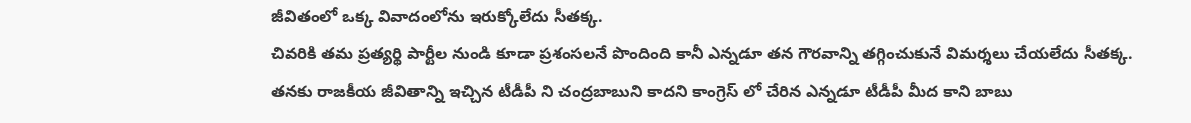జీవితంలో ఒక్క వివాదంలోను ఇరుక్కోలేదు సీతక్క.
చివరికి తమ ప్రత్యర్థి పార్టీల నుండి కూడా ప్రశంసలనే పొందింది కానీ ఎన్నడూ తన గౌరవాన్ని తగ్గించుకునే విమర్శలు చేయలేదు సీతక్క. తనకు రాజకీయ జీవితాన్ని ఇచ్చిన టీడీపీ ని చంద్రబాబుని కాదని కాంగ్రెస్ లో చేరిన ఎన్నడూ టీడీపీ మీద కాని బాబు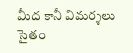మీద కానీ విమర్శలు సైతం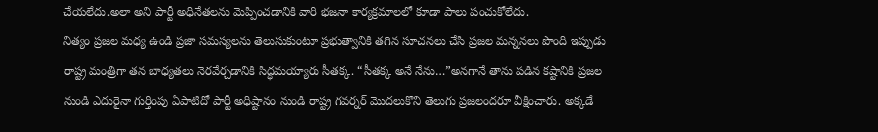చేయలేదు.అలా అని పార్టీ అధినేతలను మెప్పించడానికి వారి భజనా కార్యక్రమాలలో కూడా పాలు పంచుకోలేదు.
నిత్యం ప్రజల మధ్య ఉండి ప్రజా సమస్యలను తెలుసుకుంటూ ప్రభుత్వానికి తగిన సూచనలు చేసి ప్రజల మన్ననలు పొంది ఇప్పుడు రాష్ట్ర మంత్రిగా తన బాధ్యతలు నెరవేర్చడానికి సిద్ధమయ్యారు సీతక్క. “సీతక్క అనే నేను…”అనగానే తాను పడిన కష్టానికి ప్రజల నుండి ఎదురైనా గుర్తింపు ఏపాటిదో పార్టీ అధిష్టానం నుండి రాష్ట్ర గవర్నర్ మొదలుకొని తెలుగు ప్రజలందరూ వీక్షించారు. అక్కడే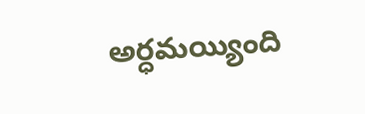అర్ధమయ్యింది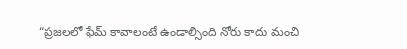“ప్రజలలో ఫేమ్ కావాలంటే ఉండాల్సింది నోరు కాదు మంచి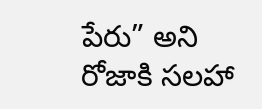పేరు” అని రోజాకి సలహా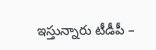ఇస్తున్నారు టీడీపీ –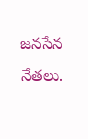జనసేన నేతలు.